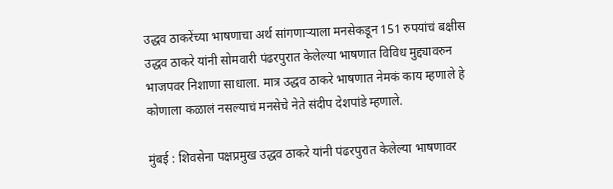उद्धव ठाकरेंच्या भाषणाचा अर्थ सांगणाऱ्याला मनसेकडून 151 रुपयांचं बक्षीस
उद्धव ठाकरे यांनी सोमवारी पंढरपुरात केलेल्या भाषणात विविध मुद्द्यावरुन भाजपवर निशाणा साधाला. मात्र उद्धव ठाकरे भाषणात नेमकं काय म्हणाले हे कोणाला कळालं नसल्याचं मनसेचे नेते संदीप देशपांडे म्हणाले.

मुंबई : शिवसेना पक्षप्रमुख उद्धव ठाकरे यांनी पंढरपुरात केलेल्या भाषणावर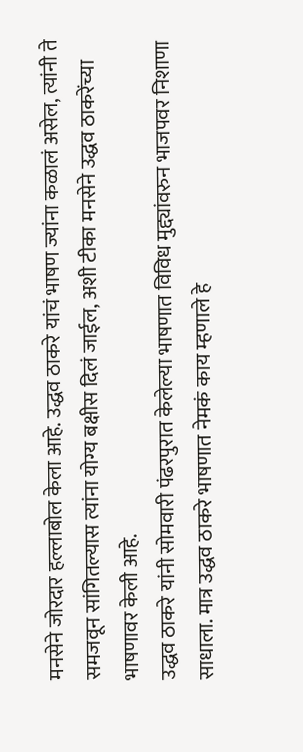मनसेने जोरदार हल्लाबोल केला आहे. उद्धव ठाकरे यांचं भाषण ज्यांना कळालं असेल, त्यांनी ते समजवून सांगितल्यास त्यांना योग्य बक्षीस दिलं जाईल, अशी टीका मनसेने उद्धव ठाकरेंच्या भाषणावर केली आहे.
उद्धव ठाकरे यांनी सोमवारी पंढरपुरात केलेल्या भाषणात विविध मुद्द्यांवरुन भाजपवर निशाणा साधाला. मात्र उद्धव ठाकरे भाषणात नेमकं काय म्हणाले हे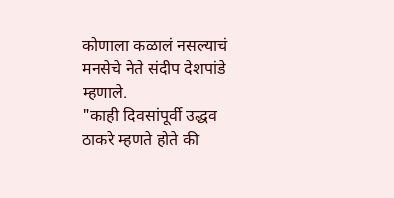कोणाला कळालं नसल्याचं मनसेचे नेते संदीप देशपांडे म्हणाले.
"काही दिवसांपूर्वी उद्धव ठाकरे म्हणते होते की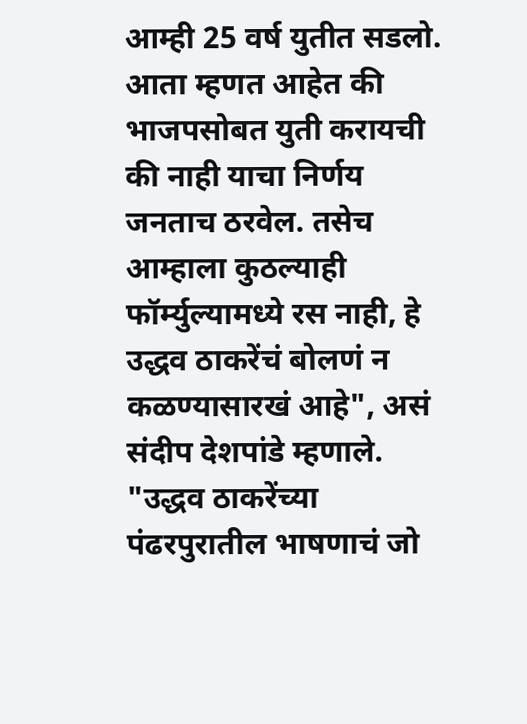आम्ही 25 वर्ष युतीत सडलो. आता म्हणत आहेत की भाजपसोबत युती करायची की नाही याचा निर्णय जनताच ठरवेल. तसेच आम्हाला कुठल्याही फॉर्म्युल्यामध्ये रस नाही, हे उद्धव ठाकरेंचं बोलणं न कळण्यासारखं आहे", असं संदीप देशपांडे म्हणाले.
"उद्धव ठाकरेंच्या पंढरपुरातील भाषणाचं जो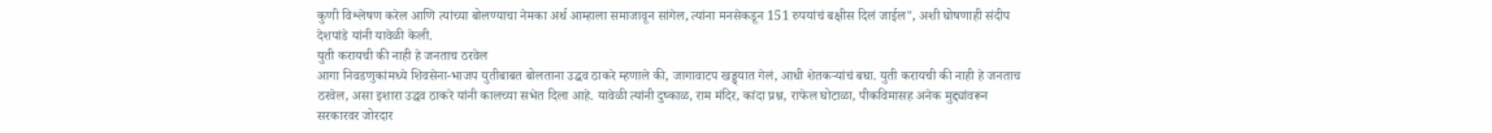कुणी विश्लेषण करेल आणि त्यांच्या बोलण्याचा नेमका अर्थ आम्हाला समाजावून सांगेल, त्यांना मनसेकडून 151 रुपयांचं बक्षीस दिलं जाईल", अशी घोषणाही संदीप देशपांडे यांनी यावेळी केली.
युती करायची की नाही हे जनताच ठरवेल
आगा निवडणुकांमध्ये शिवसेना-भाजप युतीबाबत बोलताना उद्धव ठाकरे म्हणाले की, जागावाटप खड्ड्यात गेलं, आधी शेतकऱ्यांचं बघा. युती करायची की नाही हे जनताच ठरवेल, असा इशारा उद्धव ठाकरे यांनी कालच्या सभेत दिला आहे. यावेळी त्यांनी दुष्काळ, राम मंदिर, कांदा प्रश्न, राफेल घोटाळा, पीकविमासह अनेक मुद्द्यांवरून सरकारवर जोरदार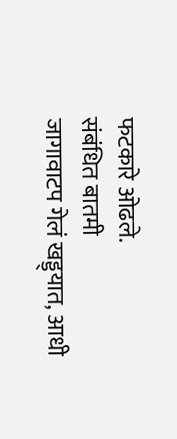फटकारे ओढले.
संबंधित बातमी
जागावाटप गेलं खड्ड्यात, आधी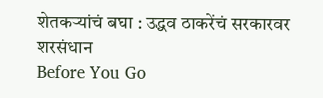शेतकऱ्यांचं बघा : उद्धव ठाकरेंचं सरकारवर शरसंधान
Before You Go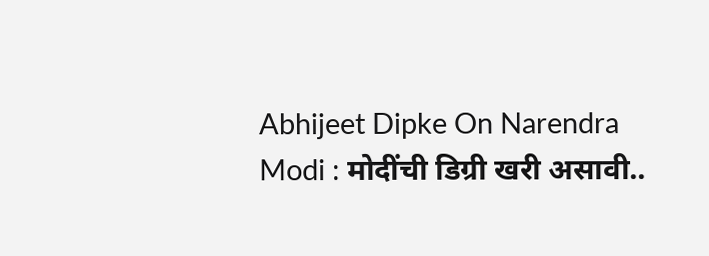Abhijeet Dipke On Narendra Modi : मोदींची डिग्री खरी असावी..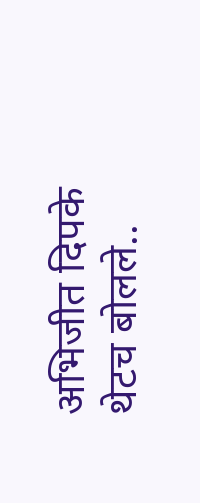अभिजीत दिपके थेटच बोलले..